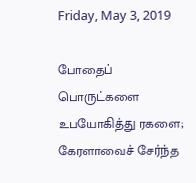Friday, May 3, 2019

போதைப் பொருட்களை உபயோகித்து ரகளை; கேரளாவைச் சேர்ந்த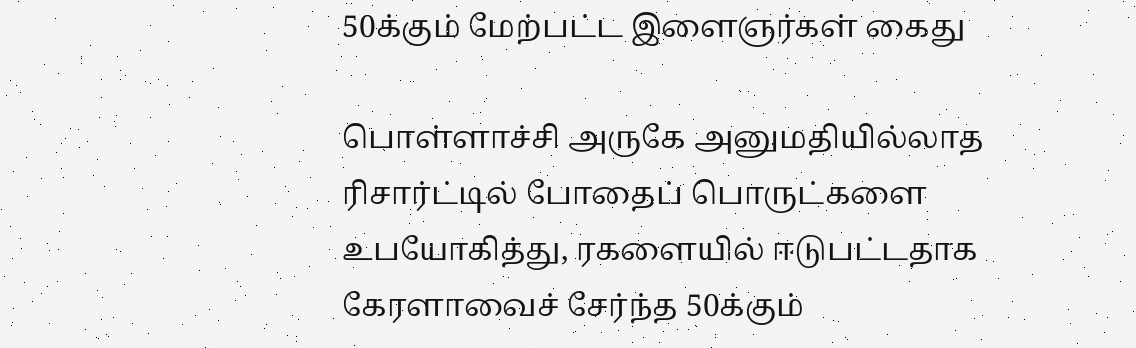50க்கும் மேற்பட்ட இளைஞர்கள் கைது

பொள்ளாச்சி அருகே அனுமதியில்லாத ரிசார்ட்டில் போதைப் பொருட்களை உபயோகித்து, ரகளையில் ஈடுபட்டதாக கேரளாவைச் சேர்ந்த 50க்கும்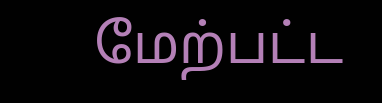மேற்பட்ட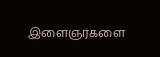இளைஞர்களை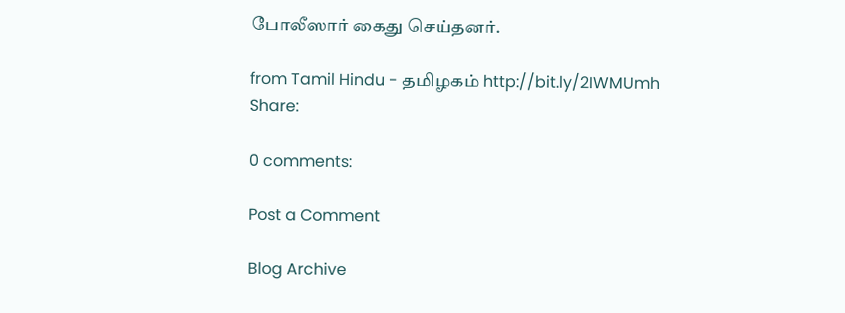போலீஸார் கைது செய்தனர்.

from Tamil Hindu - தமிழகம் http://bit.ly/2IWMUmh
Share:

0 comments:

Post a Comment

Blog Archive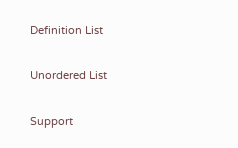Definition List

Unordered List

Support